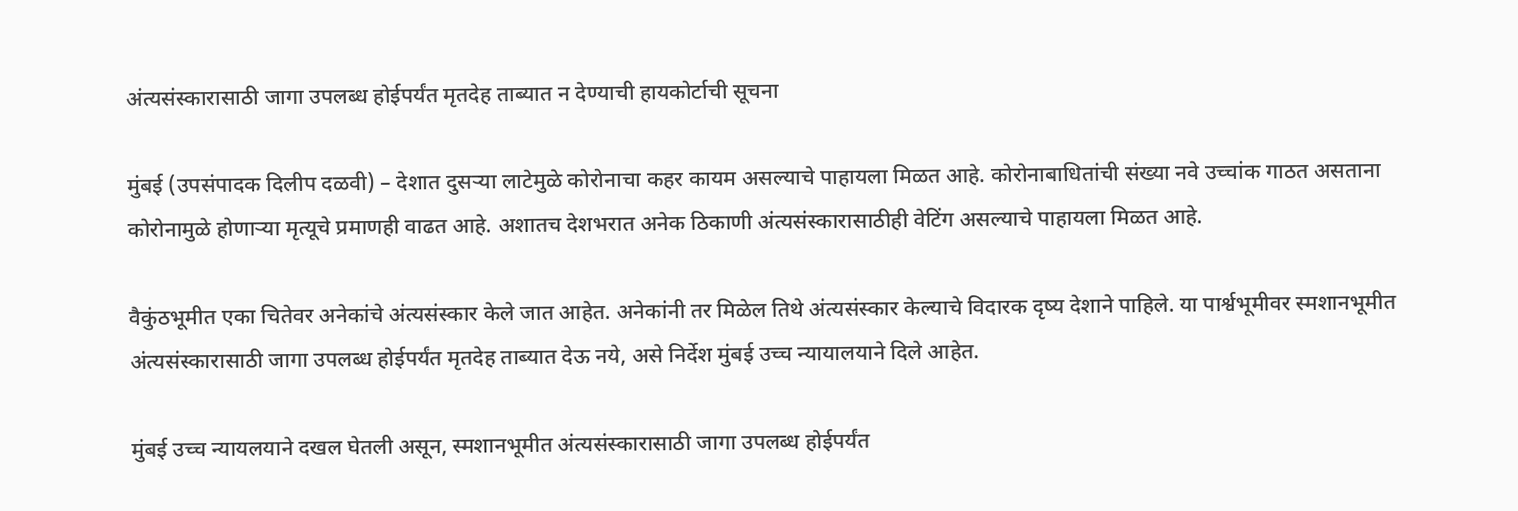अंत्यसंस्कारासाठी जागा उपलब्ध होईपर्यंत मृतदेह ताब्यात न देण्याची हायकोर्टाची सूचना

मुंबई (उपसंपादक दिलीप दळवी) – देशात दुसऱ्या लाटेमुळे कोरोनाचा कहर कायम असल्याचे पाहायला मिळत आहे. कोरोनाबाधितांची संख्या नवे उच्चांक गाठत असताना कोरोनामुळे होणाऱ्या मृत्यूचे प्रमाणही वाढत आहे. अशातच देशभरात अनेक ठिकाणी अंत्यसंस्कारासाठीही वेटिंग असल्याचे पाहायला मिळत आहे.

वैकुंठभूमीत एका चितेवर अनेकांचे अंत्यसंस्कार केले जात आहेत. अनेकांनी तर मिळेल तिथे अंत्यसंस्कार केल्याचे विदारक दृष्य देशाने पाहिले. या पार्श्वभूमीवर स्मशानभूमीत अंत्यसंस्कारासाठी जागा उपलब्ध होईपर्यंत मृतदेह ताब्यात देऊ नये, असे निर्देश मुंबई उच्च न्यायालयाने दिले आहेत.

मुंबई उच्च न्यायलयाने दखल घेतली असून, स्मशानभूमीत अंत्यसंस्कारासाठी जागा उपलब्ध होईपर्यंत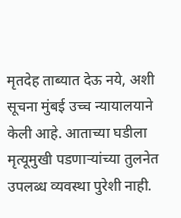मृतदेह ताब्यात देऊ नये, अशी सूचना मुंबई उच्च न्यायालयाने केली आहे. आताच्या घडीला मृत्यूमुखी पडणाऱ्यांच्या तुलनेत उपलब्ध व्यवस्था पुरेशी नाही.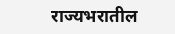राज्यभरातील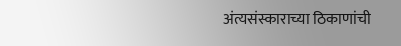अंत्यसंस्काराच्या ठिकाणांची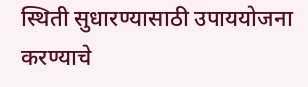स्थिती सुधारण्यासाठी उपाययोजना करण्याचे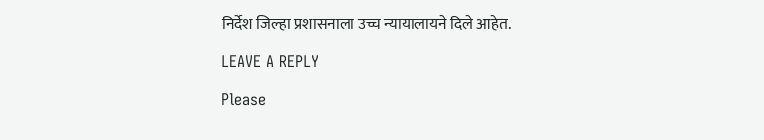निर्देश जिल्हा प्रशासनाला उच्च न्यायालायने दिले आहेत.

LEAVE A REPLY

Please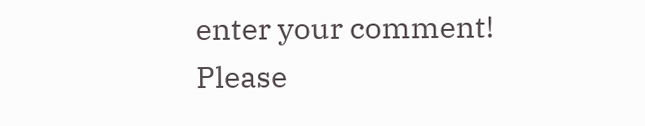enter your comment!
Please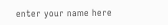enter your name here